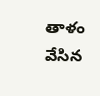తాళం వేసిన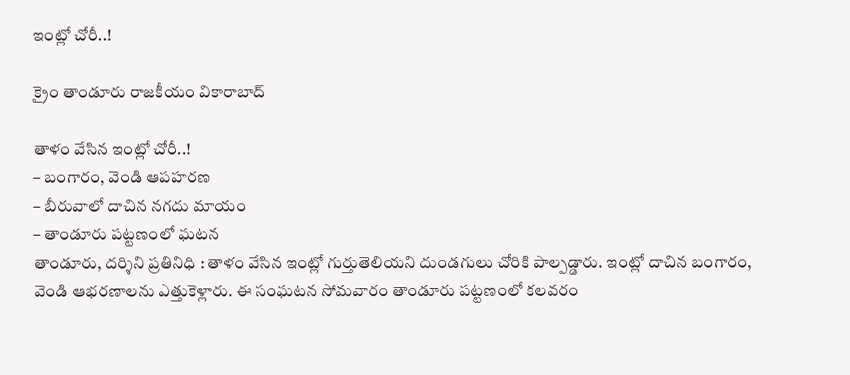ఇంట్లో చోరీ..!

క్రైం తాండూరు రాజకీయం వికారాబాద్

తాళం వేసిన ఇంట్లో చోరీ..!
– బంగారం, వెండి ఆపహరణ
– బీరువాలో దాచిన నగదు మాయం
– తాండూరు పట్టణంలో ఘటన
తాండూరు, దర్శిని ప్రతినిధి : తాళం వేసిన ఇంట్లో గుర్తుతెలియని దుండగులు చోరికి పాల్పడ్డారు. ఇంట్లో దాచిన బంగారం, వెండి ఆభరణాలను ఎత్తుకెళ్లారు. ఈ సంఘటన సోమవారం తాండూరు పట్టణంలో కలవరం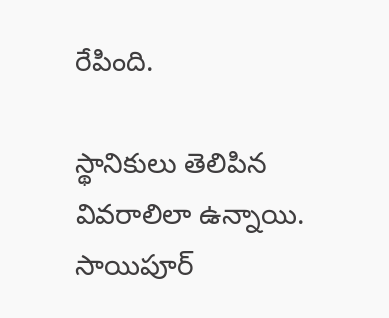రేపింది.

స్థానికులు తెలిపిన వివరాలిలా ఉన్నాయి. సాయిపూర్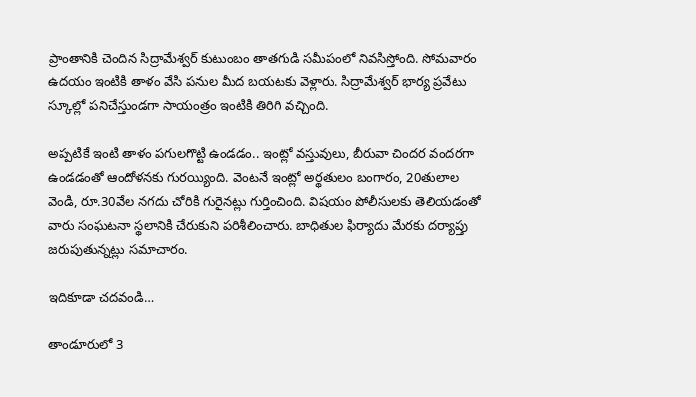ప్రాంతానికి చెందిన సిద్రామేశ్వర్ కుటుంబం తాతగుడి సమీపంలో నివసిస్తోంది. సోమవారం ఉదయం ఇంటికి తాళం వేసి పనుల మీద బయటకు వెళ్లారు. సిద్రామేశ్వర్ భార్య ప్రవేటు స్కూల్లో పనిచేస్తుండగా సాయంత్రం ఇంటికి తిరిగి వచ్చింది.

అప్పటికే ఇంటి తాళం పగులగొట్టి ఉండడం.. ఇంట్లో వస్తువులు, బీరువా చిందర వందరగా ఉండడంతో ఆందోళనకు గురయ్యింది. వెంటనే ఇంట్లో అర్థతులం బంగారం, 20తులాల వెండి, రూ.30వేల నగదు చోరికి గురైనట్లు గుర్తించింది. విషయం పోలీసులకు తెలియడంతో వారు సంఘటనా స్థలానికి చేరుకుని పరిశీలించారు. బాధితుల ఫిర్యాదు మేరకు దర్యాప్తు జరుపుతున్నట్లు సమాచారం.

ఇదికూడా చదవండి…

తాండూరులో 3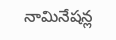నామినేషన్ల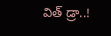విత్ డ్రా..!